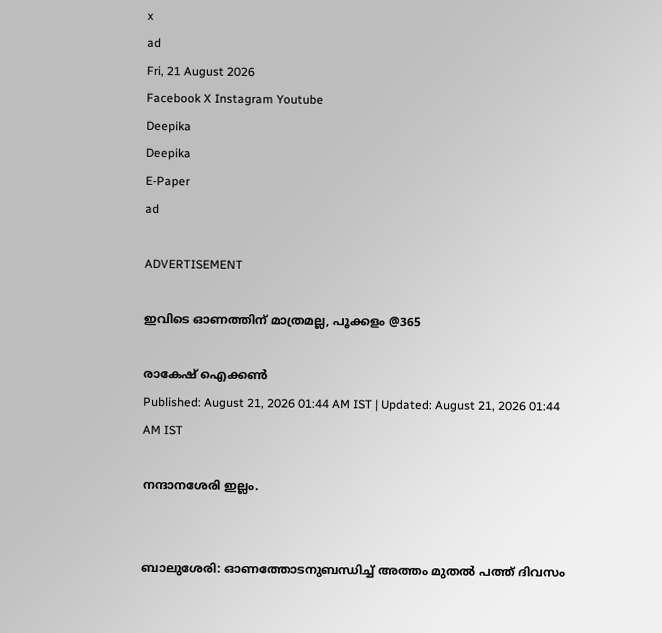x
ad
Fri, 21 August 2026
Facebook X Instagram Youtube
Deepika
Deepika
E-Paper
ad

ADVERTISEMENT

ഇവിടെ ഓണത്തിന് മാത്രമല്ല, പൂക്കളം @365

രാകേഷ് ഐക്കൺ
Published: August 21, 2026 01:44 AM IST | Updated: August 21, 2026 01:44 AM IST

നന്ദാനശേരി ഇല്ലം.


ബാലുശേരി: ഓണത്തോടനുബന്ധിച്ച് അത്തം മുതൽ പത്ത് ദിവസം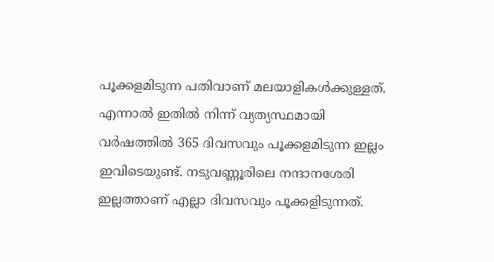പൂക്കളമിടുന്ന പതിവാണ് മലയാളികൾക്കുള്ളത്. എന്നാൽ ഇതിൽ നിന്ന് വ്യത്യസ്ഥമായി വർഷത്തിൽ 365 ദിവസവും പൂക്കളമിടുന്ന ഇല്ലം ഇവിടെയുണ്ട്. നടുവണ്ണൂരിലെ നന്ദാനശേരി ഇല്ലത്താണ് എല്ലാ ദിവസവും പൂക്കളിടുന്നത്.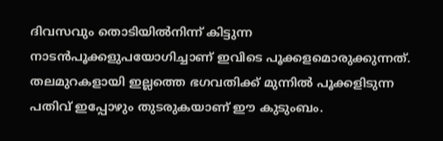ദിവസവും തൊടിയിൽനിന്ന് കിട്ടുന്ന നാടൻപൂക്കളുപയോഗിച്ചാണ് ഇവിടെ പൂക്കളമൊരുക്കുന്നത്. തലമുറകളായി ഇല്ലത്തെ ഭഗവതിക്ക് മുന്നിൽ പൂക്കളിടുന്ന പതിവ് ഇപ്പോഴും തുടരുകയാണ് ഈ കുടുംബം.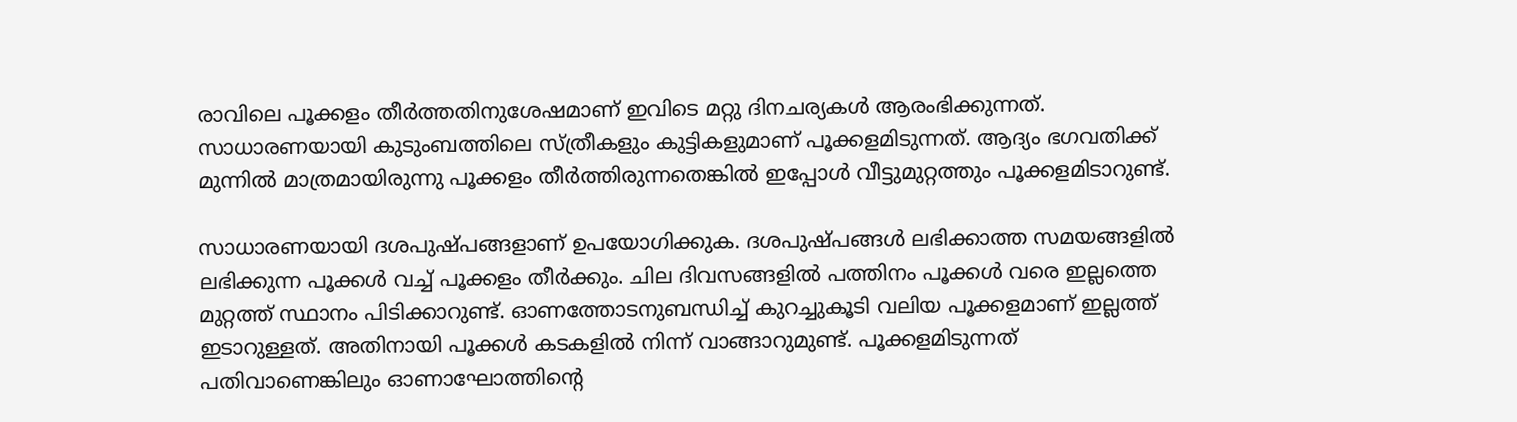രാവിലെ പൂക്കളം തീർത്തതിനുശേഷമാണ് ഇവിടെ മറ്റു ദിനചര്യകൾ ആരംഭിക്കുന്നത്. സാധാരണയായി കുടുംബത്തിലെ സ്ത്രീകളും കുട്ടികളുമാണ് പൂക്കളമിടുന്നത്. ആദ്യം ഭഗവതിക്ക് മുന്നിൽ മാത്രമായിരുന്നു പൂക്കളം തീർത്തിരുന്നതെങ്കിൽ ഇപ്പോൾ വീട്ടുമുറ്റത്തും പൂക്കളമിടാറുണ്ട്.

സാധാരണയായി ദശപുഷ്പങ്ങളാണ് ഉപയോഗിക്കുക. ദശപുഷ്പങ്ങൾ ലഭിക്കാത്ത സമയങ്ങളിൽ ലഭിക്കുന്ന പൂക്കൾ വച്ച് പൂക്കളം തീർക്കും. ചില ദിവസങ്ങളിൽ പത്തിനം പൂക്കൾ വരെ ഇല്ലത്തെ മുറ്റത്ത് സ്ഥാനം പിടിക്കാറുണ്ട്. ഓണത്തോടനുബന്ധിച്ച് കുറച്ചുകൂടി വലിയ പൂക്കളമാണ് ഇല്ലത്ത് ഇടാറുള്ളത്. അതിനായി പൂക്കൾ കടകളിൽ നിന്ന് വാങ്ങാറുമുണ്ട്. പൂക്കളമിടുന്നത് പതിവാണെങ്കിലും ഓണാഘോത്തിന്‍റെ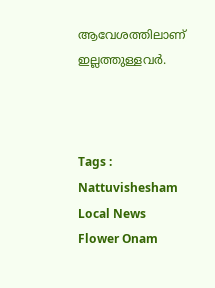ആവേശത്തിലാണ് ഇല്ലത്തുള്ളവർ.



Tags : Nattuvishesham Local News Flower Onam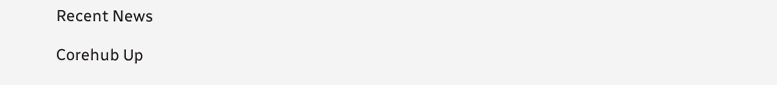Recent News

Corehub Up